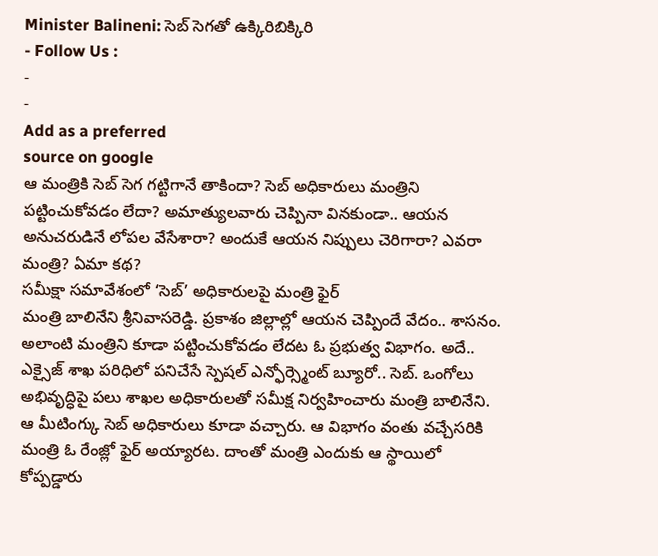Minister Balineni: సెబ్ సెగతో ఉక్కిరిబిక్కిరి
- Follow Us :
-
-
Add as a preferred
source on google
ఆ మంత్రికి సెబ్ సెగ గట్టిగానే తాకిందా? సెబ్ అధికారులు మంత్రిని పట్టించుకోవడం లేదా? అమాత్యులవారు చెప్పినా వినకుండా.. ఆయన అనుచరుడినే లోపల వేసేశారా? అందుకే ఆయన నిప్పులు చెరిగారా? ఎవరా మంత్రి? ఏమా కథ?
సమీక్షా సమావేశంలో ‘సెబ్’ అధికారులపై మంత్రి ఫైర్
మంత్రి బాలినేని శ్రీనివాసరెడ్డి. ప్రకాశం జిల్లాల్లో ఆయన చెప్పిందే వేదం.. శాసనం. అలాంటి మంత్రిని కూడా పట్టించుకోవడం లేదట ఓ ప్రభుత్వ విభాగం. అదే.. ఎక్సైజ్ శాఖ పరిధిలో పనిచేసే స్పెషల్ ఎన్ఫోర్స్మెంట్ బ్యూరో.. సెబ్. ఒంగోలు అభివృద్ధిపై పలు శాఖల అధికారులతో సమీక్ష నిర్వహించారు మంత్రి బాలినేని. ఆ మీటింగ్కు సెబ్ అధికారులు కూడా వచ్చారు. ఆ విభాగం వంతు వచ్చేసరికి మంత్రి ఓ రేంజ్లో ఫైర్ అయ్యారట. దాంతో మంత్రి ఎందుకు ఆ స్థాయిలో కోప్పడ్డారు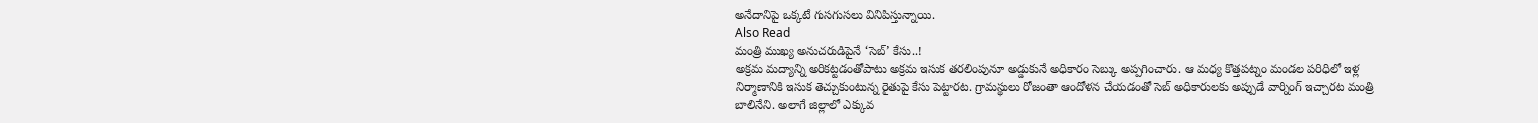అనేదానిపై ఒక్కటే గుసగుసలు వినిపిస్తున్నాయి.
Also Read
మంత్రి ముఖ్య అనుచరుడిపైనే ‘సెబ్’ కేసు..!
అక్రమ మద్యాన్ని అరికట్టడంతోపాటు అక్రమ ఇసుక తరలింపునూ అడ్డుకునే అధికారం సెబ్కు అప్పగించారు. ఆ మధ్య కొత్తపట్నం మండల పరిధిలో ఇళ్ల నిర్మాణానికి ఇసుక తెచ్చుకుంటున్న రైతుపై కేసు పెట్టారట. గ్రామస్థులు రోజంతా ఆందోళన చేయడంతో సెబ్ అధికారులకు అప్పుడే వార్నింగ్ ఇచ్చారట మంత్రి బాలినేని. అలాగే జిల్లాలో ఎక్కువ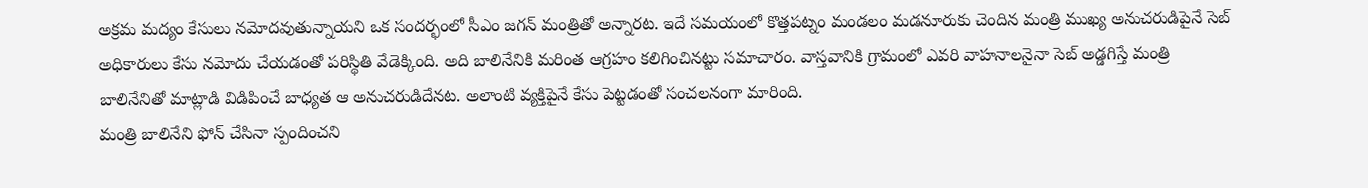అక్రమ మద్యం కేసులు నమోదవుతున్నాయని ఒక సందర్భంలో సీఎం జగన్ మంత్రితో అన్నారట. ఇదే సమయంలో కొత్తపట్నం మండలం మడనూరుకు చెందిన మంత్రి ముఖ్య అనుచరుడిపైనే సెబ్ అధికారులు కేసు నమోదు చేయడంతో పరిస్థితి వేడెక్కింది. అది బాలినేనికి మరింత ఆగ్రహం కలిగించినట్టు సమాచారం. వాస్తవానికి గ్రామంలో ఎవరి వాహనాలనైనా సెబ్ అడ్డగిస్తే మంత్రి బాలినేనితో మాట్లాడి విడిపించే బాధ్యత ఆ అనుచరుడిదేనట. అలాంటి వ్యక్తిపైనే కేసు పెట్టడంతో సంచలనంగా మారింది.
మంత్రి బాలినేని ఫోన్ చేసినా స్పందించని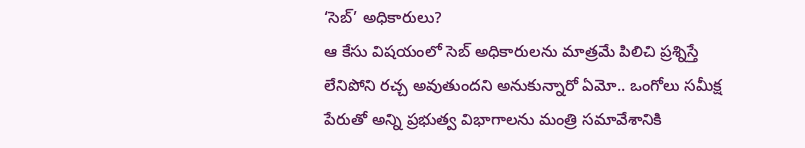‘సెబ్’ అధికారులు?
ఆ కేసు విషయంలో సెబ్ అధికారులను మాత్రమే పిలిచి ప్రశ్నిస్తే లేనిపోని రచ్చ అవుతుందని అనుకున్నారో ఏమో.. ఒంగోలు సమీక్ష పేరుతో అన్ని ప్రభుత్వ విభాగాలను మంత్రి సమావేశానికి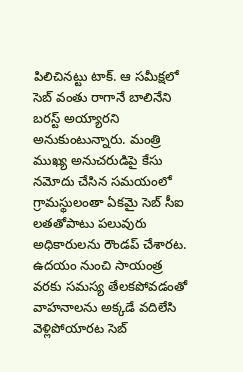పిలిచినట్టు టాక్. ఆ సమీక్షలో సెబ్ వంతు రాగానే బాలినేని బరస్ట్ అయ్యారని అనుకుంటున్నారు. మంత్రి ముఖ్య అనుచరుడిపై కేసు నమోదు చేసిన సమయంలో గ్రామస్థులంతా ఏకమై సెబ్ సీఐ లతతోపాటు పలువురు అధికారులను రౌండప్ చేశారట. ఉదయం నుంచి సాయంత్ర వరకు సమస్య తేలకపోవడంతో వాహనాలను అక్కడే వదిలేసి వెళ్లిపోయారట సెబ్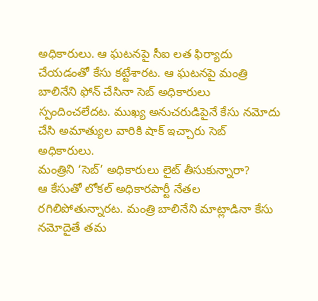అధికారులు. ఆ ఘటనపై సీఐ లత ఫిర్యాదు చేయడంతో కేసు కట్టేశారట. ఆ ఘటనపై మంత్రి బాలినేని ఫోన్ చేసినా సెబ్ అధికారులు స్పందించలేదట. ముఖ్య అనుచరుడిపైనే కేసు నమోదు చేసి అమాత్యుల వారికి షాక్ ఇచ్చారు సెబ్ అధికారులు.
మంత్రిని ‘సెబ్’ అధికారులు లైట్ తీసుకున్నారా?
ఆ కేసుతో లోకల్ అధికారపార్టీ నేతల రగిలిపోతున్నారట. మంత్రి బాలినేని మాట్లాడినా కేసు నమోదైతే తమ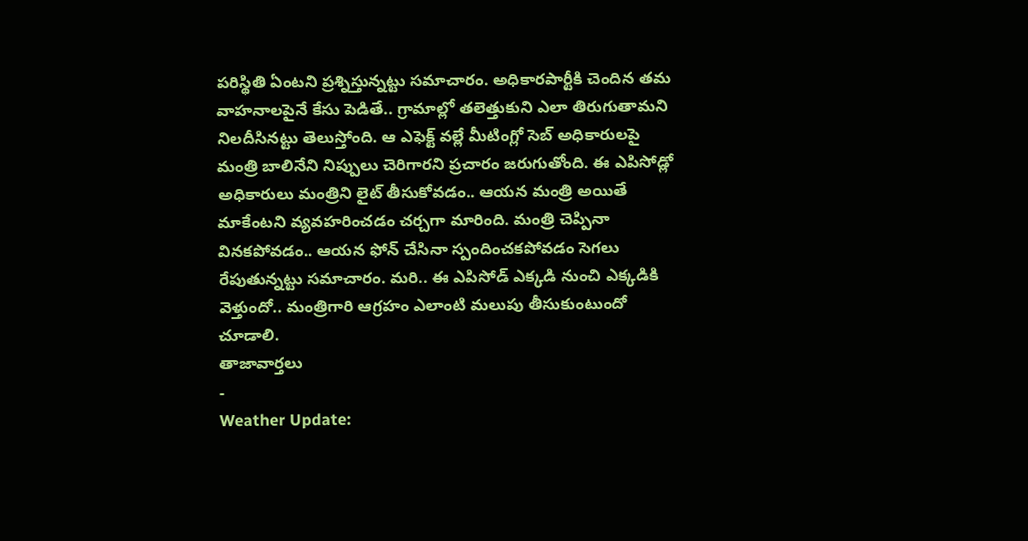పరిస్థితి ఏంటని ప్రశ్నిస్తున్నట్టు సమాచారం. అధికారపార్టీకి చెందిన తమ వాహనాలపైనే కేసు పెడితే.. గ్రామాల్లో తలెత్తుకుని ఎలా తిరుగుతామని నిలదీసినట్టు తెలుస్తోంది. ఆ ఎఫెక్ట్ వల్లే మీటింగ్లో సెబ్ అధికారులపై మంత్రి బాలినేని నిప్పులు చెరిగారని ప్రచారం జరుగుతోంది. ఈ ఎపిసోడ్లో అధికారులు మంత్రిని లైట్ తీసుకోవడం.. ఆయన మంత్రి అయితే మాకేంటని వ్యవహరించడం చర్చగా మారింది. మంత్రి చెప్పినా వినకపోవడం.. ఆయన ఫోన్ చేసినా స్పందించకపోవడం సెగలు రేపుతున్నట్టు సమాచారం. మరి.. ఈ ఎపిసోడ్ ఎక్కడి నుంచి ఎక్కడికి వెళ్తుందో.. మంత్రిగారి ఆగ్రహం ఎలాంటి మలుపు తీసుకుంటుందో చూడాలి.
తాజావార్తలు
-
Weather Update: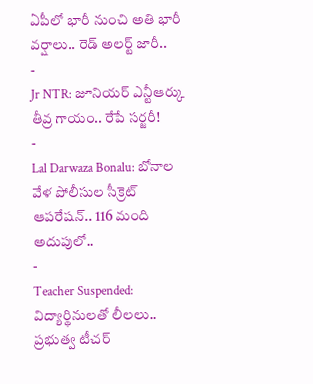ఏపీలో భారీ నుంచి అతి భారీ వర్షాలు.. రెడ్ అలర్ట్ జారీ..
-
Jr NTR: జూనియర్ ఎన్టీఆర్కు తీవ్ర గాయం.. రేపే సర్జరీ!
-
Lal Darwaza Bonalu: బోనాల వేళ పోలీసుల సీక్రెట్ ఆపరేషన్.. 116 మంది అదుపులో..
-
Teacher Suspended: విద్యార్థినులతో లీలలు.. ప్రభుత్వ టీచర్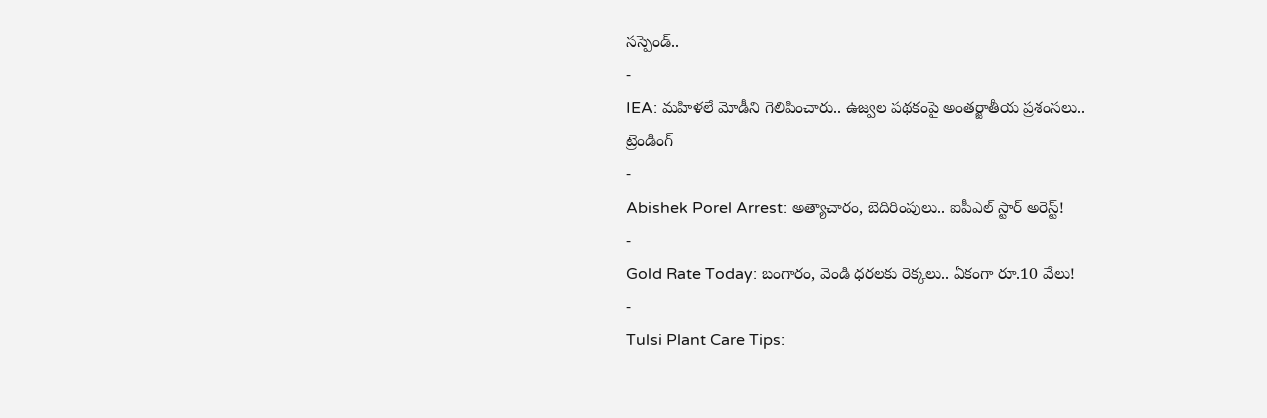సస్పెండ్..
-
IEA: మహిళలే మోడీని గెలిపించారు.. ఉజ్వల పథకంపై అంతర్జాతీయ ప్రశంసలు..
ట్రెండింగ్
-
Abishek Porel Arrest: అత్యాచారం, బెదిరింపులు.. ఐపీఎల్ స్టార్ అరెస్ట్!
-
Gold Rate Today: బంగారం, వెండి ధరలకు రెక్కలు.. ఏకంగా రూ.10 వేలు!
-
Tulsi Plant Care Tips: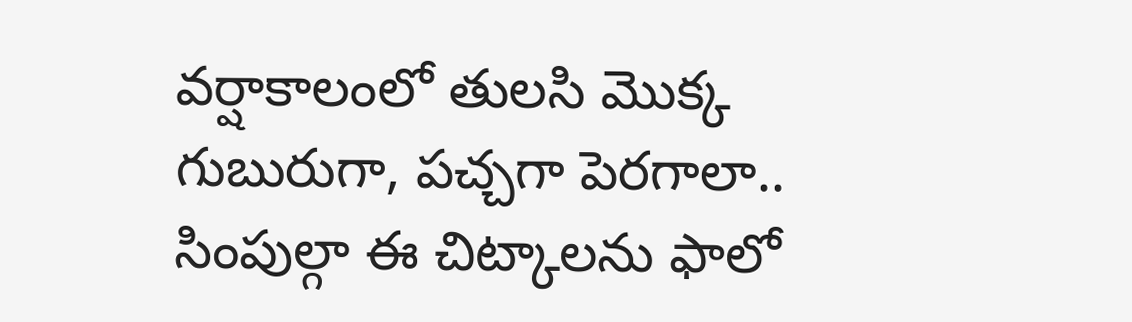వర్షాకాలంలో తులసి మొక్క గుబురుగా, పచ్చగా పెరగాలా.. సింపుల్గా ఈ చిట్కాలను ఫాలో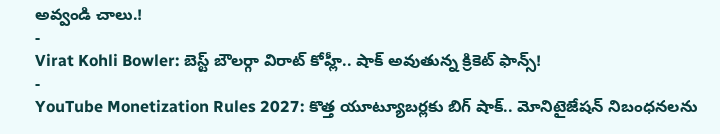అవ్వండి చాలు.!
-
Virat Kohli Bowler: బెస్ట్ బౌలర్గా విరాట్ కోహ్లీ.. షాక్ అవుతున్న క్రికెట్ ఫాన్స్!
-
YouTube Monetization Rules 2027: కొత్త యూట్యూబర్లకు బిగ్ షాక్.. మోనిటైజేషన్ నిబంధనలను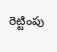రెట్టింపు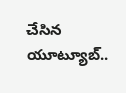చేసిన యూట్యూబ్..